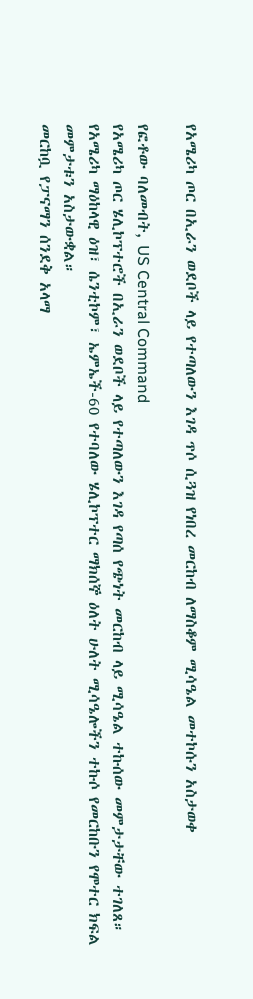የአሜሪካ ጦር በኢራን ወደቦች ላይ የተጣለውን እገዳ ጥሶ ሲጓዝ የነበረ መርከብ ለማስቆም ሚሳዔል መተኮሱን አስታወቀ

የፎቶው ባለመብት, US Central Command
የአሜሪካ ጦር ሄሊኮፕተሮች በኢራን ወደቦች ላይ የተጣለውን እገዳ የጣሰ የጭነት መርከብ ላይ ሚሳዔል ተኩሰው መምታታቸው ተገለጸ።
የአሜሪካ ማዕከላዊ ዕዝ፣ ሴንቲኮም፣ ኤምኤች-60 የተባለው ሄሊኮፕተር ማክሰኞ ዕለት ሁለት ሚሳዔሎችን ተኩሶ የመርከቡን የሞተር ክፍል መምታቱን አስታውቋል።
መርከቧ የፓናማን ሰንደቅ አላማ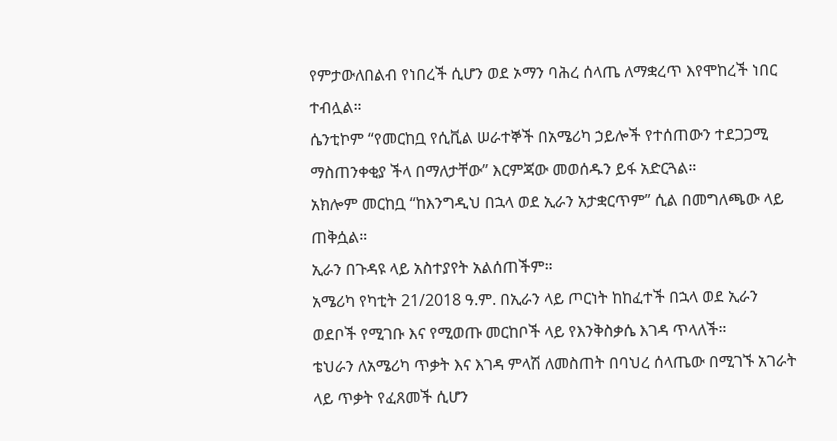የምታውለበልብ የነበረች ሲሆን ወደ ኦማን ባሕረ ሰላጤ ለማቋረጥ እየሞከረች ነበር ተብሏል።
ሴንቲኮም “የመርከቧ የሲቪል ሠራተኞች በአሜሪካ ኃይሎች የተሰጠውን ተደጋጋሚ ማስጠንቀቂያ ችላ በማለታቸው” እርምጃው መወሰዱን ይፋ አድርጓል።
አክሎም መርከቧ “ከእንግዲህ በኋላ ወደ ኢራን አታቋርጥም” ሲል በመግለጫው ላይ ጠቅሷል።
ኢራን በጉዳዩ ላይ አስተያየት አልሰጠችም።
አሜሪካ የካቲት 21/2018 ዓ.ም. በኢራን ላይ ጦርነት ከከፈተች በኋላ ወደ ኢራን ወደቦች የሚገቡ እና የሚወጡ መርከቦች ላይ የእንቅስቃሴ እገዳ ጥላለች።
ቴህራን ለአሜሪካ ጥቃት እና እገዳ ምላሽ ለመስጠት በባህረ ሰላጤው በሚገኙ አገራት ላይ ጥቃት የፈጸመች ሲሆን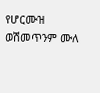የሆርሙዝ ወሽመጥንም ሙለ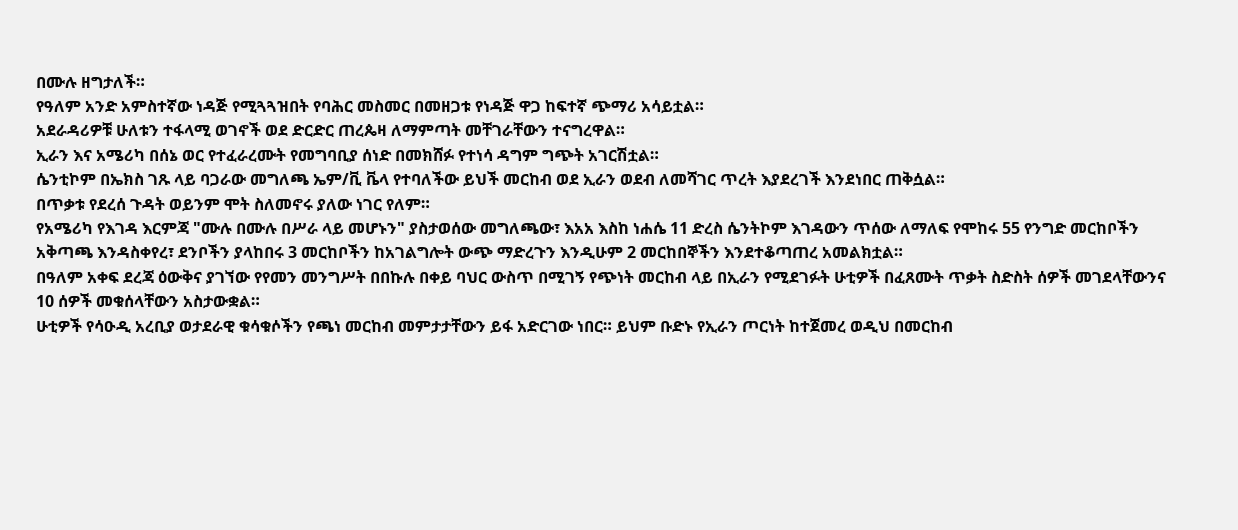በሙሉ ዘግታለች።
የዓለም አንድ አምስተኛው ነዳጅ የሚጓጓዝበት የባሕር መስመር በመዘጋቱ የነዳጅ ዋጋ ከፍተኛ ጭማሪ አሳይቷል።
አደራዳሪዎቹ ሁለቱን ተፋላሚ ወገኖች ወደ ድርድር ጠረጴዛ ለማምጣት መቸገራቸውን ተናግረዋል።
ኢራን እና አሜሪካ በሰኔ ወር የተፈራረሙት የመግባቢያ ሰነድ በመክሸፉ የተነሳ ዳግም ግጭት አገርሽቷል።
ሴንቲኮም በኤክስ ገጹ ላይ ባጋራው መግለጫ ኤም/ቪ ቬላ የተባለችው ይህች መርከብ ወደ ኢራን ወደብ ለመሻገር ጥረት እያደረገች እንደነበር ጠቅሷል።
በጥቃቱ የደረሰ ጉዳት ወይንም ሞት ስለመኖሩ ያለው ነገር የለም።
የአሜሪካ የእገዳ እርምጃ "ሙሉ በሙሉ በሥራ ላይ መሆኑን" ያስታወሰው መግለጫው፣ እአአ እስከ ነሐሴ 11 ድረስ ሴንትኮም እገዳውን ጥሰው ለማለፍ የሞከሩ 55 የንግድ መርከቦችን አቅጣጫ እንዳስቀየረ፣ ደንቦችን ያላከበሩ 3 መርከቦችን ከአገልግሎት ውጭ ማድረጉን እንዲሁም 2 መርከበኞችን እንደተቆጣጠረ አመልክቷል።
በዓለም አቀፍ ደረጃ ዕውቅና ያገኘው የየመን መንግሥት በበኩሉ በቀይ ባህር ውስጥ በሚገኝ የጭነት መርከብ ላይ በኢራን የሚደገፉት ሁቲዎች በፈጸሙት ጥቃት ስድስት ሰዎች መገደላቸውንና 10 ሰዎች መቁሰላቸውን አስታውቋል።
ሁቲዎች የሳዑዲ አረቢያ ወታደራዊ ቁሳቁሶችን የጫነ መርከብ መምታታቸውን ይፋ አድርገው ነበር። ይህም ቡድኑ የኢራን ጦርነት ከተጀመረ ወዲህ በመርከብ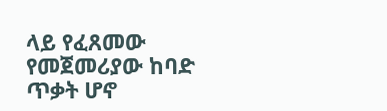ላይ የፈጸመው የመጀመሪያው ከባድ ጥቃት ሆኖ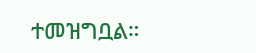ተመዝግቧል።